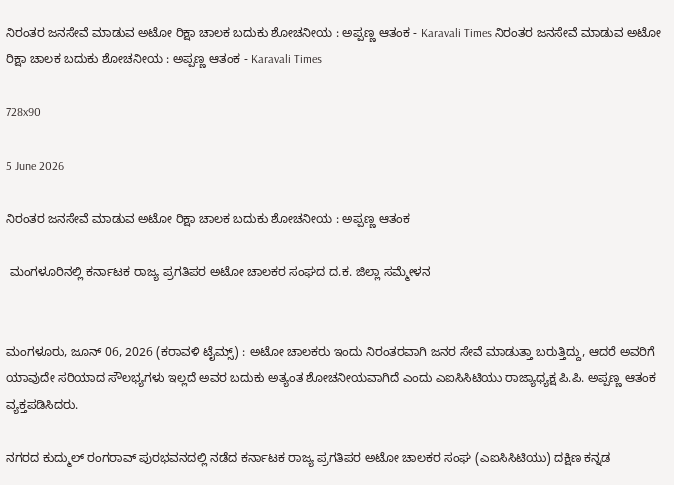ನಿರಂತರ ಜನಸೇವೆ ಮಾಡುವ ಅಟೋ ರಿಕ್ಷಾ ಚಾಲಕ ಬದುಕು ಶೋಚನೀಯ : ಅಪ್ಪಣ್ಣ ಆತಂಕ - Karavali Times ನಿರಂತರ ಜನಸೇವೆ ಮಾಡುವ ಅಟೋ ರಿಕ್ಷಾ ಚಾಲಕ ಬದುಕು ಶೋಚನೀಯ : ಅಪ್ಪಣ್ಣ ಆತಂಕ - Karavali Times

728x90

5 June 2026

ನಿರಂತರ ಜನಸೇವೆ ಮಾಡುವ ಅಟೋ ರಿಕ್ಷಾ ಚಾಲಕ ಬದುಕು ಶೋಚನೀಯ : ಅಪ್ಪಣ್ಣ ಆತಂಕ

 ಮಂಗಳೂರಿನಲ್ಲಿ ಕರ್ನಾಟಕ ರಾಜ್ಯ ಪ್ರಗತಿಪರ ಅಟೋ ಚಾಲಕರ ಸಂಘದ ದ.ಕ. ಜಿಲ್ಲಾ ಸಮ್ಮೇಳನ


ಮಂಗಳೂರು, ಜೂನ್ 06, 2026 (ಕರಾವಳಿ ಟೈಮ್ಸ್) : ಅಟೋ ಚಾಲಕರು ಇಂದು ನಿರಂತರವಾಗಿ ಜನರ ಸೇವೆ ಮಾಡುತ್ತಾ ಬರುತ್ತಿದ್ದು, ಆದರೆ ಅವರಿಗೆ ಯಾವುದೇ ಸರಿಯಾದ ಸೌಲಭ್ಯಗಳು ಇಲ್ಲದೆ ಅವರ ಬದುಕು ಅತ್ಯಂತ ಶೋಚನೀಯವಾಗಿದೆ ಎಂದು ಎಐಸಿಸಿಟಿಯು ರಾಜ್ಯಾಧ್ಯಕ್ಷ ಪಿ.ಪಿ. ಅಪ್ಪಣ್ಣ ಆತಂಕ ವ್ಯಕ್ತಪಡಿಸಿದರು.

ನಗರದ ಕುದ್ಮುಲ್ ರಂಗರಾವ್ ಪುರಭವನದಲ್ಲಿ ನಡೆದ ಕರ್ನಾಟಕ ರಾಜ್ಯ ಪ್ರಗತಿಪರ ಅಟೋ ಚಾಲಕರ ಸಂಘ (ಎಐಸಿಸಿಟಿಯು) ದಕ್ಷಿಣ ಕನ್ನಡ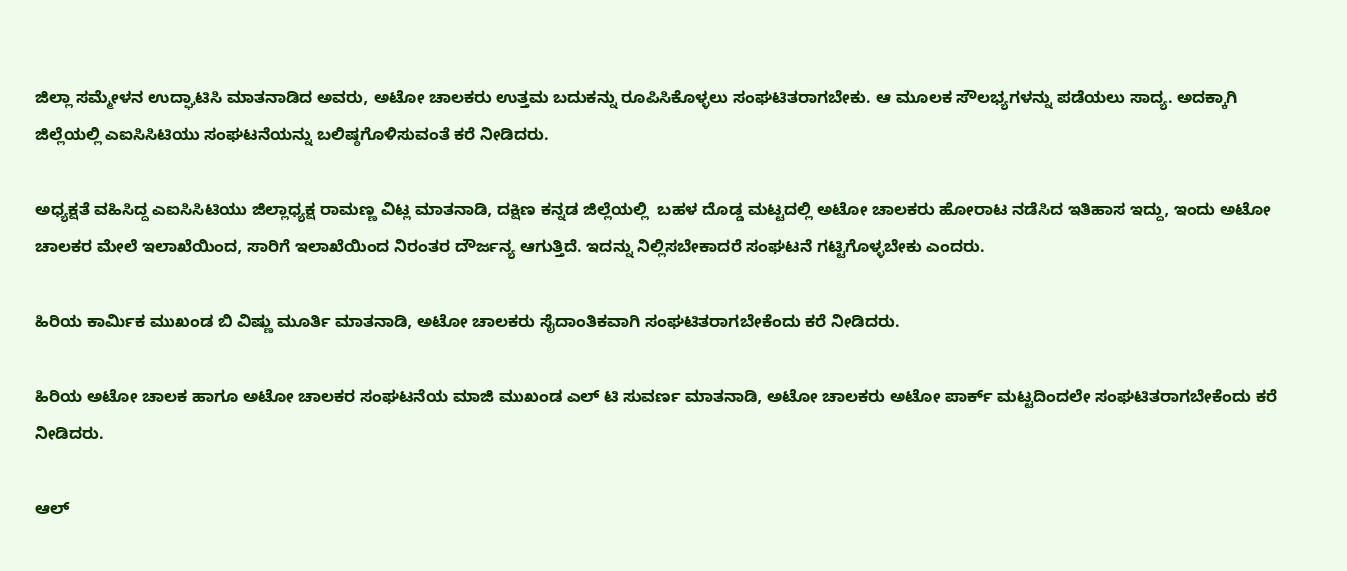ಜಿಲ್ಲಾ ಸಮ್ಮೇಳನ ಉದ್ಘಾಟಿಸಿ ಮಾತನಾಡಿದ ಅವರು, ಅಟೋ ಚಾಲಕರು ಉತ್ತಮ ಬದುಕನ್ನು ರೂಪಿಸಿಕೊಳ್ಳಲು ಸಂಘಟಿತರಾಗಬೇಕು. ಆ ಮೂಲಕ ಸೌಲಭ್ಯಗಳನ್ನು ಪಡೆಯಲು ಸಾದ್ಯ. ಅದಕ್ಕಾಗಿ ಜಿಲ್ಲೆಯಲ್ಲಿ ಎಐಸಿಸಿಟಿಯು ಸಂಘಟನೆಯನ್ನು ಬಲಿಷ್ಠಗೊಳಿಸುವಂತೆ ಕರೆ ನೀಡಿದರು.

ಅಧ್ಯಕ್ಷತೆ ವಹಿಸಿದ್ದ ಎಐಸಿಸಿಟಿಯು ಜಿಲ್ಲಾಧ್ಯಕ್ಷ ರಾಮಣ್ಣ ವಿಟ್ಲ ಮಾತನಾಡಿ, ದಕ್ಷಿಣ ಕನ್ನಡ ಜಿಲ್ಲೆಯಲ್ಲಿ  ಬಹಳ ದೊಡ್ಡ ಮಟ್ಟದಲ್ಲಿ ಅಟೋ ಚಾಲಕರು ಹೋರಾಟ ನಡೆಸಿದ ಇತಿಹಾಸ ಇದ್ದು, ಇಂದು ಅಟೋ ಚಾಲಕರ ಮೇಲೆ ಇಲಾಖೆಯಿಂದ, ಸಾರಿಗೆ ಇಲಾಖೆಯಿಂದ ನಿರಂತರ ದೌರ್ಜನ್ಯ ಆಗುತ್ತಿದೆ. ಇದನ್ನು ನಿಲ್ಲಿಸಬೇಕಾದರೆ ಸಂಘಟನೆ ಗಟ್ಟಿಗೊಳ್ಳಬೇಕು ಎಂದರು.

ಹಿರಿಯ ಕಾರ್ಮಿಕ ಮುಖಂಡ ಬಿ ವಿಷ್ಣು ಮೂರ್ತಿ ಮಾತನಾಡಿ, ಅಟೋ ಚಾಲಕರು ಸೈದಾಂತಿಕವಾಗಿ ಸಂಘಟಿತರಾಗಬೇಕೆಂದು ಕರೆ ನೀಡಿದರು.

ಹಿರಿಯ ಅಟೋ ಚಾಲಕ ಹಾಗೂ ಅಟೋ ಚಾಲಕರ ಸಂಘಟನೆಯ ಮಾಜಿ ಮುಖಂಡ ಎಲ್ ಟಿ ಸುವರ್ಣ ಮಾತನಾಡಿ, ಅಟೋ ಚಾಲಕರು ಅಟೋ ಪಾರ್ಕ್ ಮಟ್ಟದಿಂದಲೇ ಸಂಘಟಿತರಾಗಬೇಕೆಂದು ಕರೆ ನೀಡಿದರು.

ಆಲ್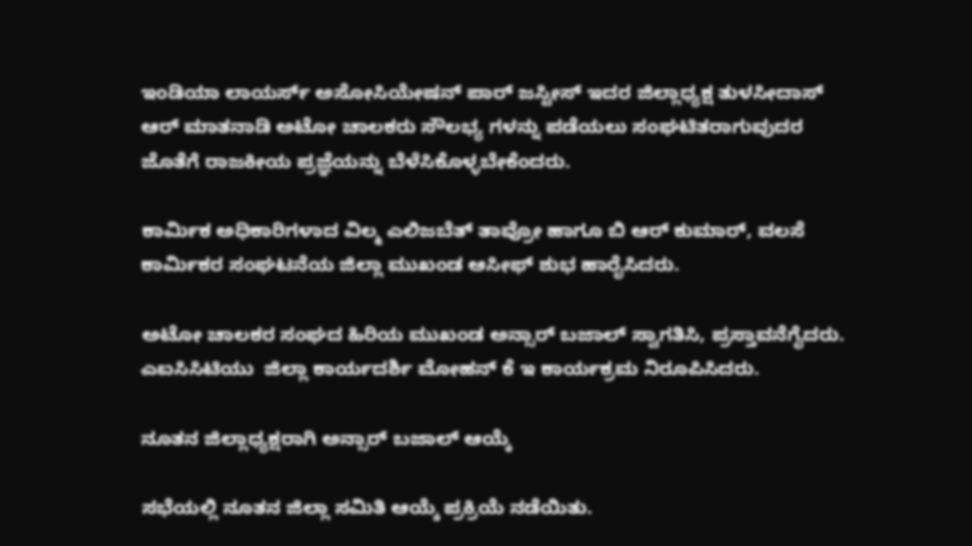ಇಂಡಿಯಾ ಲಾಯರ್ಸ್ ಅಸೋಸಿಯೇಷನ್ ಪಾರ್ ಜಸ್ಟೀಸ್ ಇದರ ಜಿಲ್ಲಾಧ್ಯಕ್ಷ ತುಳಸೀದಾಸ್ ಆರ್ ಮಾತನಾಡಿ ಅಟೋ ಚಾಲಕರು ಸೌಲಭ್ಯ ಗಳನ್ನು ಪಡೆಯಲು ಸಂಘಟಿತರಾಗುವುದರ ಜೊತೆಗೆ ರಾಜಕೀಯ ಪ್ರಜ್ಞೆಯನ್ನು ಬೆಳೆಸಿಕೊಳ್ಳಬೇಕೆಂದರು.

ಕಾರ್ಮಿಕ ಅಧಿಕಾರಿಗಳಾದ ವಿಲ್ಮ ಎಲಿಜಬೆತ್ ತಾವ್ರೋ ಹಾಗೂ ಬಿ ಆರ್ ಕುಮಾರ್, ವಲಸೆ ಕಾರ್ಮಿಕರ ಸಂಘಟನೆಯ ಜಿಲ್ಲಾ ಮುಖಂಡ ಆಸೀಫ್ ಶುಭ ಹಾರೈಸಿದರು.

ಅಟೋ ಚಾಲಕರ ಸಂಘದ ಹಿರಿಯ ಮುಖಂಡ ಅನ್ಸಾರ್ ಬಜಾಲ್ ಸ್ವಾಗತಿಸಿ, ಪ್ರಸ್ತಾವನೆಗೈದರು. ಎಐಸಿಸಿಟಿಯು  ಜಿಲ್ಲಾ ಕಾರ್ಯದರ್ಶಿ ಮೋಹನ್ ಕೆ ಇ ಕಾರ್ಯಕ್ರಮ ನಿರೂಪಿಸಿದರು.

ನೂತನ ಜಿಲ್ಲಾಧ್ಯಕ್ಷರಾಗಿ ಅನ್ಸಾರ್ ಬಜಾಲ್ ಆಯ್ಕೆ

ಸಭೆಯಲ್ಲಿ ನೂತನ ಜಿಲ್ಲಾ ಸಮಿತಿ ಆಯ್ಕೆ ಪ್ರಕ್ರಿಯೆ ನಡೆಯಿತು.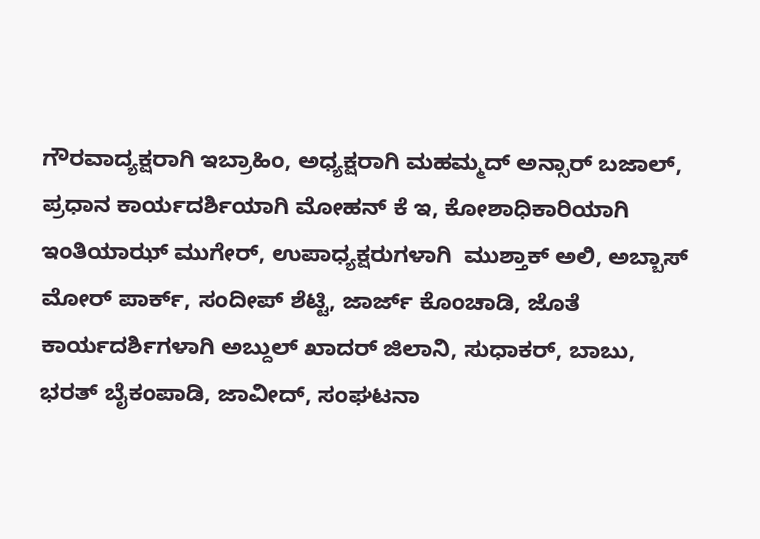ಗೌರವಾದ್ಯಕ್ಷರಾಗಿ ಇಬ್ರಾಹಿಂ, ಅಧ್ಯಕ್ಷರಾಗಿ ಮಹಮ್ಮದ್ ಅನ್ಸಾರ್ ಬಜಾಲ್, ಪ್ರಧಾನ ಕಾರ್ಯದರ್ಶಿಯಾಗಿ ಮೋಹನ್ ಕೆ ಇ, ಕೋಶಾಧಿಕಾರಿಯಾಗಿ ಇಂತಿಯಾಝ್ ಮುಗೇರ್, ಉಪಾಧ್ಯಕ್ಷರುಗಳಾಗಿ  ಮುಶ್ತಾಕ್ ಅಲಿ, ಅಬ್ಬಾಸ್ ಮೋರ್ ಪಾರ್ಕ್, ಸಂದೀಪ್ ಶೆಟ್ಟಿ, ಜಾರ್ಜ್ ಕೊಂಚಾಡಿ, ಜೊತೆ ಕಾರ್ಯದರ್ಶಿಗಳಾಗಿ ಅಬ್ದುಲ್ ಖಾದರ್ ಜಿಲಾನಿ, ಸುಧಾಕರ್, ಬಾಬು, ಭರತ್ ಬೈಕಂಪಾಡಿ, ಜಾವೀದ್, ಸಂಘಟನಾ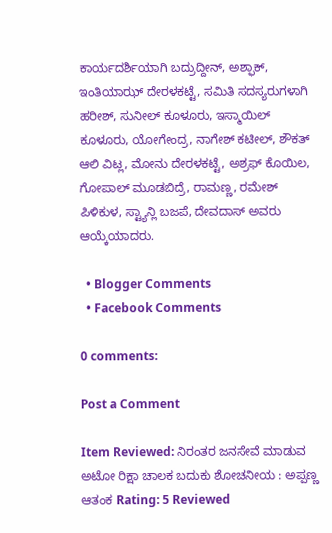ಕಾರ್ಯದರ್ಶಿಯಾಗಿ ಬದ್ರುದ್ದೀನ್, ಅಶ್ಫಾಕ್, ಇಂತಿಯಾಝ್ ದೇರಳಕಟ್ಟೆ, ಸಮಿತಿ ಸದಸ್ಯರುಗಳಾಗಿ ಹರೀಶ್, ಸುನೀಲ್ ಕೂಳೂರು, ಇಸ್ಮಾಯಿಲ್ ಕೂಳೂರು, ಯೋಗೇಂದ್ರ, ನಾಗೇಶ್ ಕಟೀಲ್, ಶೌಕತ್ ಆಲಿ ವಿಟ್ಲ, ಮೋನು ದೇರಳಕಟ್ಟೆ, ಅಶ್ರಫ್ ಕೊಯಿಲ, ಗೋಪಾಲ್ ಮೂಡಬಿದ್ರೆ, ರಾಮಣ್ಣ, ರಮೇಶ್ ಪಿಳಿಕುಳ, ಸ್ಟ್ಯಾನ್ಲಿ ಬಜಪೆ, ದೇವದಾಸ್ ಅವರು ಆಯ್ಕೆಯಾದರು.

  • Blogger Comments
  • Facebook Comments

0 comments:

Post a Comment

Item Reviewed: ನಿರಂತರ ಜನಸೇವೆ ಮಾಡುವ ಅಟೋ ರಿಕ್ಷಾ ಚಾಲಕ ಬದುಕು ಶೋಚನೀಯ : ಅಪ್ಪಣ್ಣ ಆತಂಕ Rating: 5 Reviewed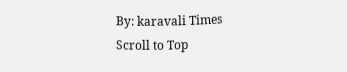By: karavali Times
Scroll to Top